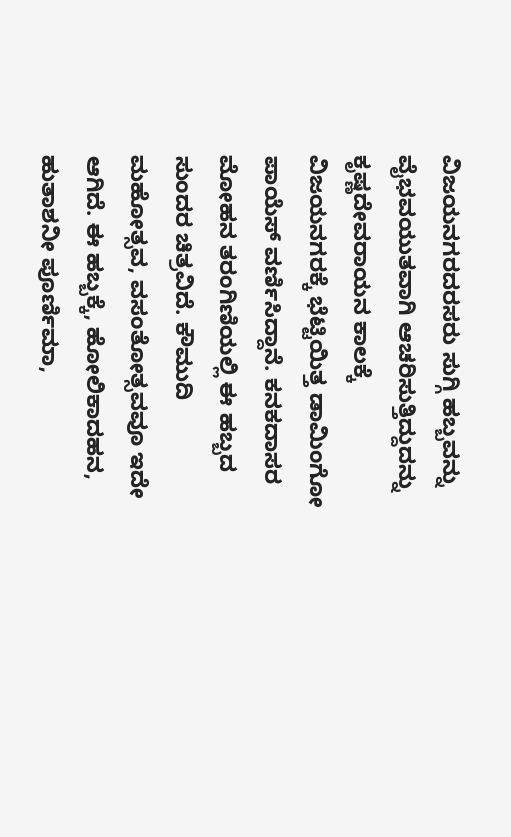ವಿಜಯನಗರದರಸರು ಸುಗ್ಗಿ ಹಬ್ಬವನ್ನು ವೈಭವಯುತವಾಗಿ ಆಚರಿಸುತ್ತಿದ್ದುದನ್ನು ಕೃಷ್ಣದೇವರಾಯನ ಕಾಲಕ್ಕೆ ವಿಜಯನಗರಕ್ಕೆ ಭೆಟ್ಟಿಯಿತ್ತ ಡಾಮಿಂಗೋ ಪಾಯೆಸ್ ವರ್ಣಿಸಿದ್ದಾನೆ. ಕನಕದಾಸರ ಮೋಹನ ತರಂಗಿಣಿಯಲ್ಲಿ ಈ ಹಬ್ಬದ ಸುಂದರ ಚಿತ್ರವಿದೆ. ಕೌಮುದಿ ಮಹೋತ್ಸವ, ವಸಂತೋತ್ಸವವೂ ಇದೇ ಆಗಿದೆ. ಈ ಹಬ್ಬಕ್ಕೆ, ಹೋಲಿಕಾದಹನ, ಹುತಾಶನೀ ಪೂರ್ಣಿಮಾ,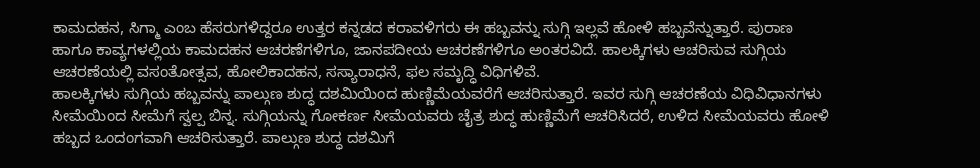ಕಾಮದಹನ, ಸಿಗ್ಮಾ ಎಂಬ ಹೆಸರುಗಳಿದ್ದರೂ ಉತ್ತರ ಕನ್ನಡದ ಕರಾವಳಿಗರು ಈ ಹಬ್ಬವನ್ನು ಸುಗ್ಗಿ ಇಲ್ಲವೆ ಹೋಳಿ ಹಬ್ಬವೆನ್ನುತ್ತಾರೆ. ಪುರಾಣ ಹಾಗೂ ಕಾವ್ಯಗಳಲ್ಲಿಯ ಕಾಮದಹನ ಆಚರಣೆಗಳಿಗೂ, ಜಾನಪದೀಯ ಆಚರಣೆಗಳಿಗೂ ಅಂತರವಿದೆ. ಹಾಲಕ್ಕಿಗಳು ಆಚರಿಸುವ ಸುಗ್ಗಿಯ ಆಚರಣೆಯಲ್ಲಿ ವಸಂತೋತ್ಸವ, ಹೋಲಿಕಾದಹನ, ಸಸ್ಯಾರಾಧನೆ, ಫಲ ಸಮೃದ್ಧಿ ವಿಧಿಗಳಿವೆ.
ಹಾಲಕ್ಕಿಗಳು ಸುಗ್ಗಿಯ ಹಬ್ಬವನ್ನು ಪಾಲ್ಗುಣ ಶುದ್ಧ ದಶಮಿಯಿಂದ ಹುಣ್ಣಿಮೆಯವರೆಗೆ ಆಚರಿಸುತ್ತಾರೆ. ಇವರ ಸುಗ್ಗಿ ಆಚರಣೆಯ ವಿಧಿವಿಧಾನಗಳು ಸೀಮೆಯಿಂದ ಸೀಮೆಗೆ ಸ್ವಲ್ಪ ಬಿನ್ನ. ಸುಗ್ಗಿಯನ್ನು ಗೋಕರ್ಣ ಸೀಮೆಯವರು ಚೈತ್ರ ಶುದ್ಧ ಹುಣ್ಣಿಮೆಗೆ ಆಚರಿಸಿದರೆ, ಉಳಿದ ಸೀಮೆಯವರು ಹೋಳಿ ಹಬ್ಬದ ಒಂದಂಗವಾಗಿ ಆಚರಿಸುತ್ತಾರೆ. ಪಾಲ್ಗುಣ ಶುದ್ಧ ದಶಮಿಗೆ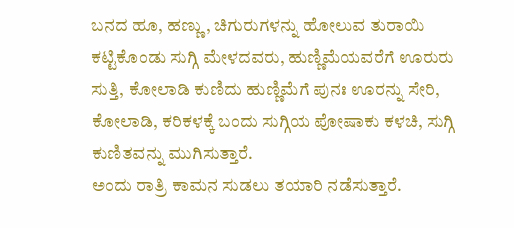ಬನದ ಹೂ, ಹಣ್ಣು, ಚಿಗುರುಗಳನ್ನು ಹೋಲುವ ತುರಾಯಿ ಕಟ್ಟಿಕೊಂಡು ಸುಗ್ಗಿ ಮೇಳದವರು, ಹುಣ್ಣಿಮೆಯವರೆಗೆ ಊರುರು ಸುತ್ತಿ, ಕೋಲಾಡಿ ಕುಣಿದು ಹುಣ್ಣಿಮೆಗೆ ಪುನಃ ಊರನ್ನು ಸೇರಿ, ಕೋಲಾಡಿ, ಕರಿಕಳಕ್ಕೆ ಬಂದು ಸುಗ್ಗಿಯ ಪೋಷಾಕು ಕಳಚಿ, ಸುಗ್ಗಿ ಕುಣಿತವನ್ನು ಮುಗಿಸುತ್ತಾರೆ.
ಅಂದು ರಾತ್ರಿ ಕಾಮನ ಸುಡಲು ತಯಾರಿ ನಡೆಸುತ್ತಾರೆ.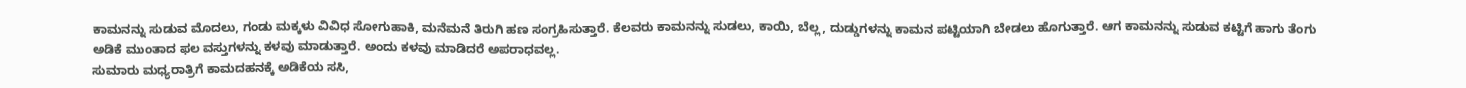ಕಾಮನನ್ನು ಸುಡುವ ಮೊದಲು, ಗಂಡು ಮಕ್ಕಳು ವಿವಿಧ ಸೋಗುಹಾಕಿ, ಮನೆಮನೆ ತಿರುಗಿ ಹಣ ಸಂಗ್ರಹಿಸುತ್ತಾರೆ. ಕೆಲವರು ಕಾಮನನ್ನು ಸುಡಲು, ಕಾಯಿ, ಬೆಲ್ಲ, ದುಡ್ಡುಗಳನ್ನು ಕಾಮನ ಪಟ್ಟಿಯಾಗಿ ಬೇಡಲು ಹೊಗುತ್ತಾರೆ. ಆಗ ಕಾಮನನ್ನು ಸುಡುವ ಕಟ್ಟಿಗೆ ಹಾಗು ತೆಂಗು ಅಡಿಕೆ ಮುಂತಾದ ಫಲ ವಸ್ತುಗಳನ್ನು ಕಳವು ಮಾಡುತ್ತಾರೆ. ಅಂದು ಕಳವು ಮಾಡಿದರೆ ಅಪರಾಧವಲ್ಲ.
ಸುಮಾರು ಮಧ್ಯರಾತ್ರಿಗೆ ಕಾಮದಹನಕ್ಕೆ ಅಡಿಕೆಯ ಸಸಿ,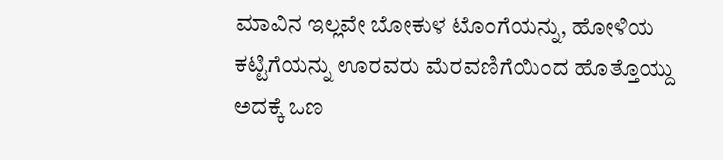ಮಾವಿನ ಇಲ್ಲವೇ ಬೋಕುಳ ಟೊಂಗೆಯನ್ನು, ಹೋಳಿಯ ಕಟ್ಟಿಗೆಯನ್ನು ಊರವರು ಮೆರವಣಿಗೆಯಿಂದ ಹೊತ್ತೊಯ್ದು ಅದಕ್ಕೆ ಒಣ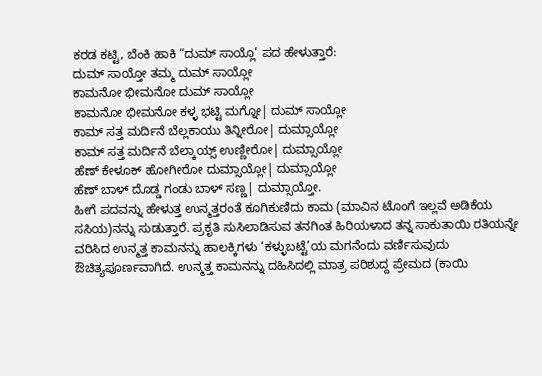ಕರಡ ಕಟ್ಟಿ, ಬೆಂಕಿ ಹಾಕಿ “ದುಮ್ ಸಾಯ್ಲೊ’ ಪದ ಹೇಳುತ್ತಾರೆ:
ದುಮ್ ಸಾಯ್ತೋ ತಮ್ಮ ದುಮ್ ಸಾಯ್ಲೋ
ಕಾಮನೋ ಭೀಮನೋ ದುಮ್ ಸಾಯ್ಲೋ
ಕಾಮನೋ ಭೀಮನೋ ಕಳ್ಳ ಭಟ್ಟಿ ಮಗ್ನೋ| ದುಮ್ ಸಾಯ್ಲೋ
ಕಾಮ್ ಸತ್ತ ಮರ್ದಿನೆ ಬೆಲ್ಲಕಾಯು ತಿನ್ನೀರೋ| ದುಮ್ಸಾಯ್ಲೋ
ಕಾಮ್ ಸತ್ತ ಮರ್ದಿನೆ ಬೆಲ್ಕಾಯ್ಸ್ ಉಣ್ಣೀರೋ| ದುಮ್ಸಾಯ್ಲೋ
ಹೆಣ್ ಕೇಳೂಕ್ ಹೋಗೀರೋ ದುಮ್ಸಾಯ್ಲೋ| ದುಮ್ಸಾಯ್ಲೋ
ಹೆಣ್ ಬಾಳ್ ದೊಡ್ಡ ಗಂಡು ಬಾಳ್ ಸಣ್ಣ| ದುಮ್ಸಾಯ್ತೋ.
ಹೀಗೆ ಪದವನ್ನು ಹೇಳುತ್ತ ಉನ್ಮತ್ತರಂತೆ ಕೂಗಿಕುಣಿದು ಕಾಮ (ಮಾವಿನ ಟೊಂಗೆ ಇಲ್ಲವೆ ಅಡಿಕೆಯ ಸಸಿಯ)ನನ್ನು ಸುಡುತ್ತಾರೆ. ಪ್ರಕೃತಿ ಸುಸಿಲಾಡಿಸುವ ತನಗಿಂತ ಹಿರಿಯಳಾದ ತನ್ನ ಸಾಕುತಾಯಿ ರತಿಯನ್ನೇ ವರಿಸಿದ ಉನ್ಮತ್ತ ಕಾಮನನ್ನು ಹಾಲಕ್ಕಿಗಳು ‘ಕಳ್ಳುಬಟ್ಟೆ’ಯ ಮಗನೆಂದು ವರ್ಣಿಸುವುದು ಔಚಿತ್ಯಪೂರ್ಣವಾಗಿದೆ. ಉನ್ಮತ್ತ ಕಾಮನನ್ನು ದಹಿಸಿದಲ್ಲಿ ಮಾತ್ರ ಪರಿಶುದ್ದ ಪ್ರೇಮದ (ಕಾಯಿ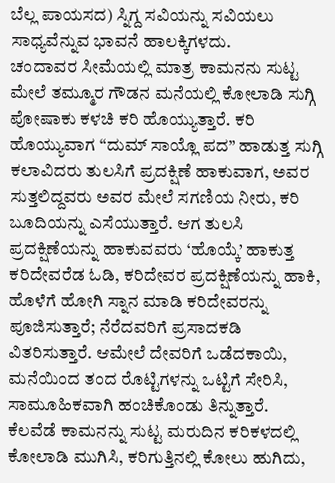ಬೆಲ್ಲ ಪಾಯಸದ) ಸ್ನಿಗ್ದ ಸವಿಯನ್ನು ಸವಿಯಲು ಸಾಧ್ಯವೆನ್ನುವ ಭಾವನೆ ಹಾಲಕ್ಕಿಗಳದು.
ಚಂದಾವರ ಸೀಮೆಯಲ್ಲಿ ಮಾತ್ರ ಕಾಮನನು ಸುಟ್ಟ ಮೇಲೆ ತಮ್ಮೂರ ಗೌಡನ ಮನೆಯಲ್ಲಿ ಕೋಲಾಡಿ ಸುಗ್ಗಿ ಪೋಷಾಕು ಕಳಚಿ ಕರಿ ಹೊಯ್ಯುತ್ತಾರೆ. ಕರಿ ಹೊಯ್ಯುವಾಗ “ದುಮ್ ಸಾಯ್ಲೊ ಪದ” ಹಾಡುತ್ತ ಸುಗ್ಗಿ ಕಲಾವಿದರು ತುಲಸಿಗೆ ಪ್ರದಕ್ಷಿಣೆ ಹಾಕುವಾಗ, ಅವರ ಸುತ್ತಲಿದ್ದವರು ಅವರ ಮೇಲೆ ಸಗಣಿಯ ನೀರು, ಕರಿ ಬೂದಿಯನ್ನು ಎಸೆಯುತ್ತಾರೆ. ಆಗ ತುಲಸಿ ಪ್ರದಕ್ಷಿಣೆಯನ್ನು ಹಾಕುವವರು ‘ಹೊಯ್ಕೆ’ ಹಾಕುತ್ತ ಕರಿದೇವರೆಡ ಓಡಿ, ಕರಿದೇವರ ಪ್ರದಕ್ಷಿಣೆಯನ್ನು ಹಾಕಿ, ಹೊಳೆಗೆ ಹೋಗಿ ಸ್ನಾನ ಮಾಡಿ ಕರಿದೇವರನ್ನು ಪೂಜಿಸುತ್ತಾರೆ; ನೆರೆದವರಿಗೆ ಪ್ರಸಾದಕಡಿ ವಿತರಿಸುತ್ತಾರೆ. ಆಮೇಲೆ ದೇವರಿಗೆ ಒಡೆದಕಾಯಿ, ಮನೆಯಿಂದ ತಂದ ರೊಟ್ಟಿಗಳನ್ನು ಒಟ್ಟಿಗೆ ಸೇರಿಸಿ, ಸಾಮೂಹಿಕವಾಗಿ ಹಂಚಿಕೊಂಡು ತಿನ್ನುತ್ತಾರೆ.
ಕೆಲವೆಡೆ ಕಾಮನನ್ನು ಸುಟ್ಟ ಮರುದಿನ ಕರಿಕಳದಲ್ಲಿ ಕೋಲಾಡಿ ಮುಗಿಸಿ, ಕರಿಗುತ್ತಿನಲ್ಲಿ ಕೋಲು ಹುಗಿದು,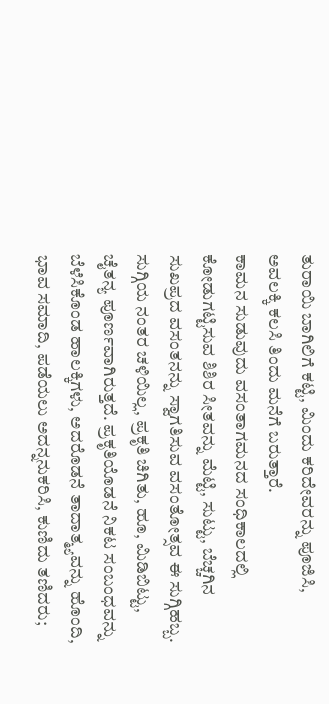ತುರಾಯಿ ಬಾಗಿಲಿಗೆ ಕಟ್ಟಿ, ಮಿಂದು ಕರಿದೇವರನ್ನು ಪೂಜಿಸಿ, ಅವಲಕ್ಕಿ ಕಲಸಿ ತಿಂದು ಮನೆಗೆ ಬರುತ್ತಾರೆ.
ಕಾಮನ ಸುಡುವುದು ವಸಂತಾಗಮನದ ಸಂಧಿಕಾಲದಲ್ಲಿ ಕೋಡುಗಟ್ಟಿಸುವ ಶಿಶಿರ ಸೀತವನ್ನು ಮೆಟ್ಟಿ, ಸುಟ್ಟು, ಬೆಚ್ಚಗಿನ ಸುಖಪ್ರದ ವಸಂತನನ್ನು ಸ್ವಾಗತಿಸುವ ವಸಂತೋತ್ಸವ ಈ ಸುಗ್ಗಿಹಬ್ಬ. ಸುಗ್ಗಿಯ ನಂತರ ಚಳಿಯಿಲ್ಲ, ಪ್ರಕೃತಿ ಚಿಗಿತು, ಹೂ, ಮಿಡಿಬಿಟ್ಟು, ಚೈತನ್ಯ ಪೂರ್ಣವಾಗಿರುತ್ತದೆ. ಪ್ರಕೃತಿಯೊಡನೆ ನಿಕಟ ಸಂಬಂಧವನ್ನು ಬೆಳೆಸಿಕೊಂಡ ಹಾಲಕ್ಕಿಗಳು, ಅದರೊಡನೆ ತಾದಾತ್ಮ್ಯವನ್ನು ಹೊಂದಿ, ಭಾವ ಸಮಾದಿ, ಪಡೆಯಲು ಅದನ್ನನುಕರಿಸಿ, ಕುಣಿದು ತಣಿದರು;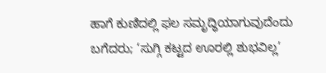ಹಾಗೆ ಕುಣಿದಲ್ಲಿ ಫಲ ಸಮೃದ್ಧಿಯಾಗುವುದೆಂದು ಬಗೆದರು; ‘ಸುಗ್ಗಿ ಕಟ್ಟದ ಊರಲ್ಲಿ ಶುಭವಿಲ್ಲ’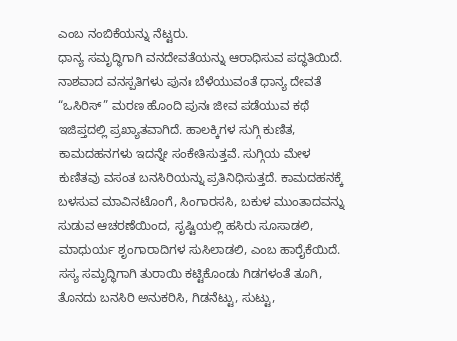ಎಂಬ ನಂಬಿಕೆಯನ್ನು ನೆಟ್ಟರು.
ಧಾನ್ಯ ಸಮೃದ್ಧಿಗಾಗಿ ವನದೇವತೆಯನ್ನು ಆರಾಧಿಸುವ ಪದ್ಧತಿಯಿದೆ. ನಾಶವಾದ ವನಸ್ಪತಿಗಳು ಪುನಃ ಬೆಳೆಯುವಂತೆ ಧಾನ್ಯ ದೇವತೆ “ಒಸಿರಿಸ್” ಮರಣ ಹೊಂದಿ ಪುನಃ ಜೀವ ಪಡೆಯುವ ಕಥೆ ಇಜಿಪ್ತದಲ್ಲಿ ಪ್ರಖ್ಯಾತವಾಗಿದೆ. ಹಾಲಕ್ಕಿಗಳ ಸುಗ್ಗಿ ಕುಣಿತ, ಕಾಮದಹನಗಳು ಇದನ್ನೇ ಸಂಕೇತಿಸುತ್ತವೆ. ಸುಗ್ಗಿಯ ಮೇಳ ಕುಣಿತವು ವಸಂತ ಬನಸಿರಿಯನ್ನು ಪ್ರತಿನಿಧಿಸುತ್ತದೆ. ಕಾಮದಹನಕ್ಕೆ ಬಳಸುವ ಮಾವಿನಟೊಂಗೆ, ಸಿಂಗಾರಸಸಿ, ಬಕುಳ ಮುಂತಾದವನ್ನು ಸುಡುವ ಆಚರಣೆಯಿಂದ, ಸೃಷ್ಟಿಯಲ್ಲಿ ಹಸಿರು ಸೂಸಾಡಲಿ, ಮಾಧುರ್ಯ ಶೃಂಗಾರಾದಿಗಳ ಸುಸಿಲಾಡಲಿ, ಎಂಬ ಹಾರೈಕೆಯಿದೆ. ಸಸ್ಯ ಸಮೃದ್ಧಿಗಾಗಿ ತುರಾಯಿ ಕಟ್ಟಿಕೊಂಡು ಗಿಡಗಳಂತೆ ತೂಗಿ, ತೊನದು ಬನಸಿರಿ ಅನುಕರಿಸಿ, ಗಿಡನೆಟ್ಟು, ಸುಟ್ಟು,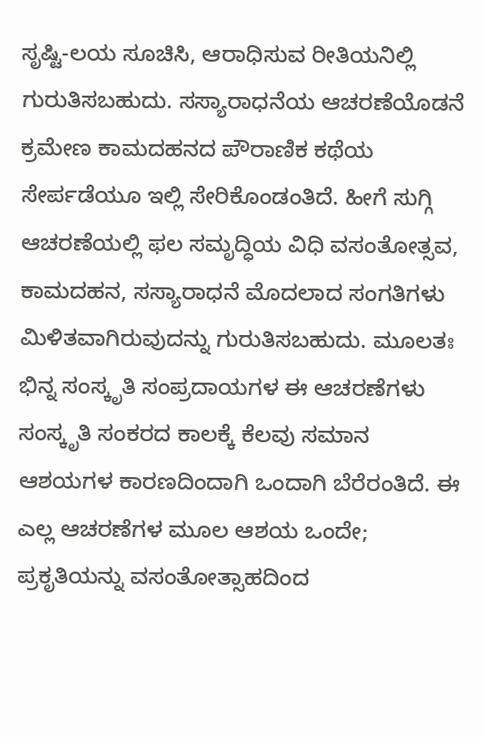ಸೃಷ್ಟಿ-ಲಯ ಸೂಚಿಸಿ, ಆರಾಧಿಸುವ ರೀತಿಯನಿಲ್ಲಿ ಗುರುತಿಸಬಹುದು. ಸಸ್ಯಾರಾಧನೆಯ ಆಚರಣೆಯೊಡನೆ ಕ್ರಮೇಣ ಕಾಮದಹನದ ಪೌರಾಣಿಕ ಕಥೆಯ ಸೇರ್ಪಡೆಯೂ ಇಲ್ಲಿ ಸೇರಿಕೊಂಡಂತಿದೆ. ಹೀಗೆ ಸುಗ್ಗಿ ಆಚರಣೆಯಲ್ಲಿ ಫಲ ಸಮೃದ್ಧಿಯ ವಿಧಿ ವಸಂತೋತ್ಸವ, ಕಾಮದಹನ, ಸಸ್ಯಾರಾಧನೆ ಮೊದಲಾದ ಸಂಗತಿಗಳು ಮಿಳಿತವಾಗಿರುವುದನ್ನು ಗುರುತಿಸಬಹುದು. ಮೂಲತಃ ಭಿನ್ನ ಸಂಸ್ಕೃತಿ ಸಂಪ್ರದಾಯಗಳ ಈ ಆಚರಣೆಗಳು ಸಂಸ್ಕೃತಿ ಸಂಕರದ ಕಾಲಕ್ಕೆ ಕೆಲವು ಸಮಾನ ಆಶಯಗಳ ಕಾರಣದಿಂದಾಗಿ ಒಂದಾಗಿ ಬೆರೆರಂತಿದೆ. ಈ ಎಲ್ಲ ಆಚರಣೆಗಳ ಮೂಲ ಆಶಯ ಒಂದೇ; ಪ್ರಕೃತಿಯನ್ನು ವಸಂತೋತ್ಸಾಹದಿಂದ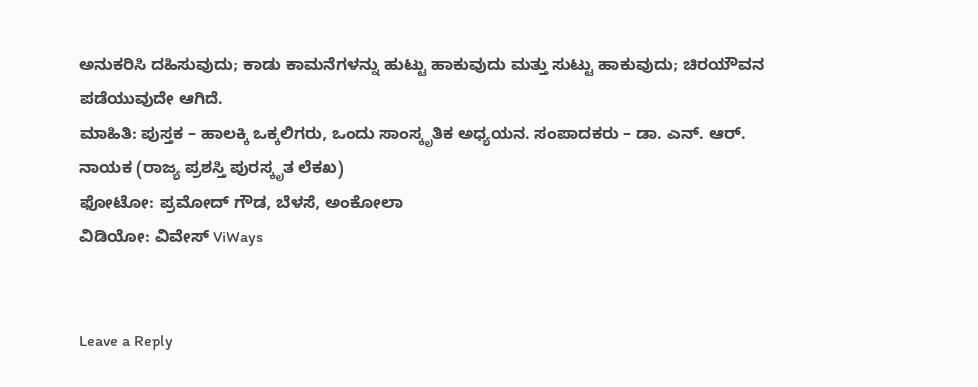ಅನುಕರಿಸಿ ದಹಿಸುವುದು; ಕಾಡು ಕಾಮನೆಗಳನ್ನು ಹುಟ್ಟು ಹಾಕುವುದು ಮತ್ತು ಸುಟ್ಟು ಹಾಕುವುದು; ಚಿರಯೌವನ ಪಡೆಯುವುದೇ ಆಗಿದೆ.
ಮಾಹಿತಿ: ಪುಸ್ತಕ – ಹಾಲಕ್ಕಿ ಒಕ್ಕಲಿಗರು, ಒಂದು ಸಾಂಸ್ಕೃತಿಕ ಅಧ್ಯಯನ. ಸಂಪಾದಕರು – ಡಾ. ಎನ್. ಆರ್. ನಾಯಕ (ರಾಜ್ಯ ಪ್ರಶಸ್ತಿ ಪುರಸ್ಕೃತ ಲೆಕಖ)
ಫೋಟೋ: ಪ್ರಮೋದ್ ಗೌಡ, ಬೆಳಸೆ, ಅಂಕೋಲಾ
ವಿಡಿಯೋ: ವಿವೇಸ್ ViWays


Leave a Reply